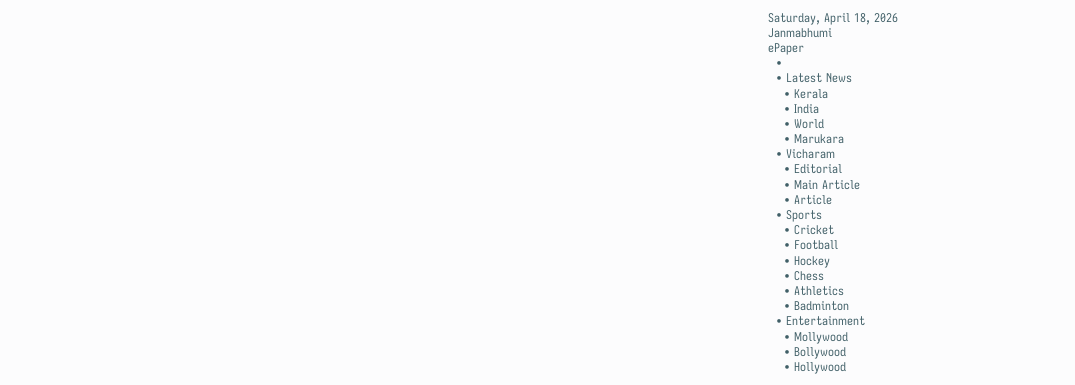Saturday, April 18, 2026
Janmabhumi
ePaper
  •
  • Latest News
    • Kerala
    • India
    • World
    • Marukara
  • Vicharam
    • Editorial
    • Main Article
    • Article
  • Sports
    • Cricket
    • Football
    • Hockey
    • Chess
    • Athletics
    • Badminton
  • Entertainment
    • Mollywood
    • Bollywood
    • Hollywood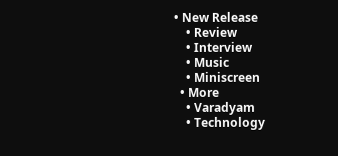• New Release
    • Review
    • Interview
    • Music
    • Miniscreen
  • More
    • Varadyam
    • Technology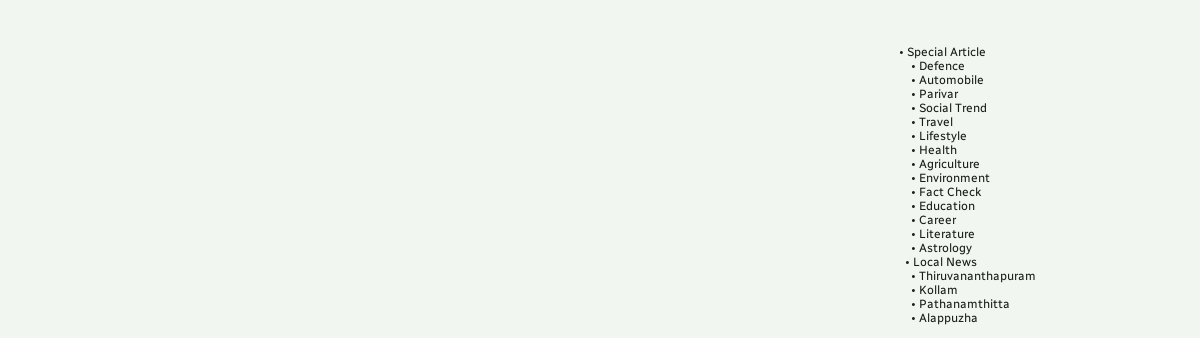• Special Article
    • Defence
    • Automobile
    • Parivar
    • Social Trend
    • Travel
    • Lifestyle
    • Health
    • Agriculture
    • Environment
    • Fact Check
    • Education
    • Career
    • Literature
    • Astrology
  • Local News
    • Thiruvananthapuram
    • Kollam
    • Pathanamthitta
    • Alappuzha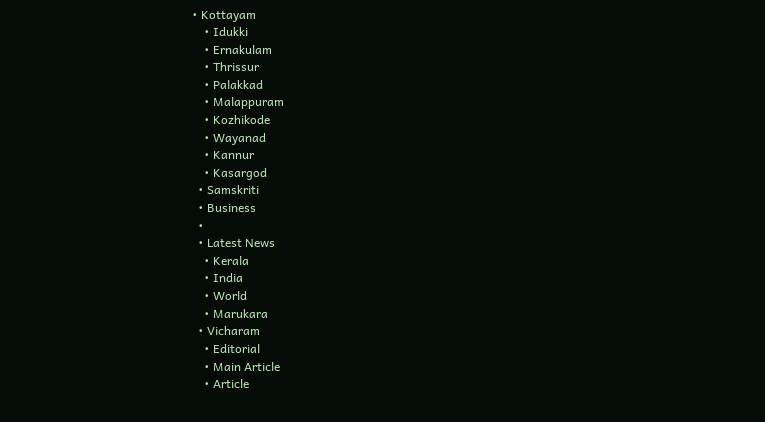• Kottayam
    • Idukki
    • Ernakulam
    • Thrissur
    • Palakkad
    • Malappuram
    • Kozhikode
    • Wayanad
    • Kannur
    • Kasargod
  • Samskriti
  • Business
  •
  • Latest News
    • Kerala
    • India
    • World
    • Marukara
  • Vicharam
    • Editorial
    • Main Article
    • Article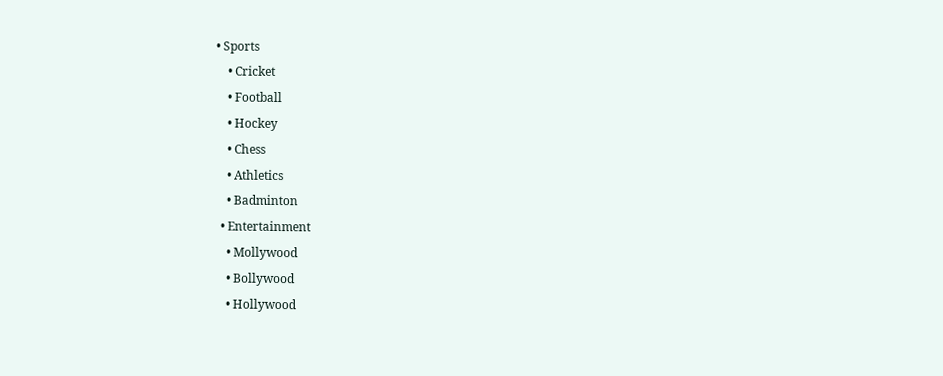• Sports
    • Cricket
    • Football
    • Hockey
    • Chess
    • Athletics
    • Badminton
  • Entertainment
    • Mollywood
    • Bollywood
    • Hollywood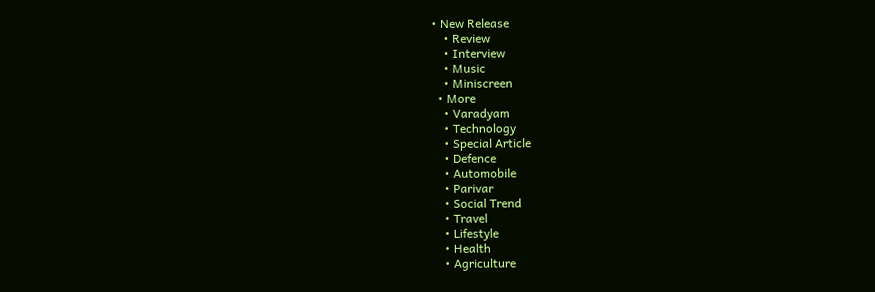• New Release
    • Review
    • Interview
    • Music
    • Miniscreen
  • More
    • Varadyam
    • Technology
    • Special Article
    • Defence
    • Automobile
    • Parivar
    • Social Trend
    • Travel
    • Lifestyle
    • Health
    • Agriculture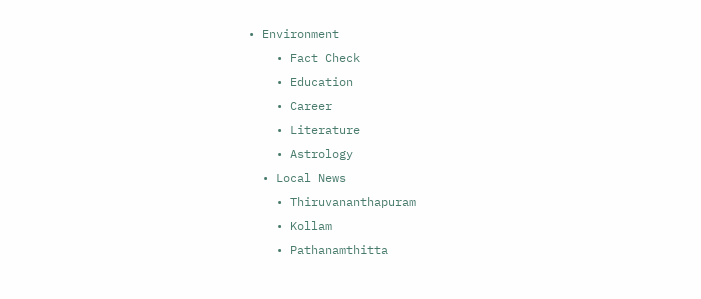• Environment
    • Fact Check
    • Education
    • Career
    • Literature
    • Astrology
  • Local News
    • Thiruvananthapuram
    • Kollam
    • Pathanamthitta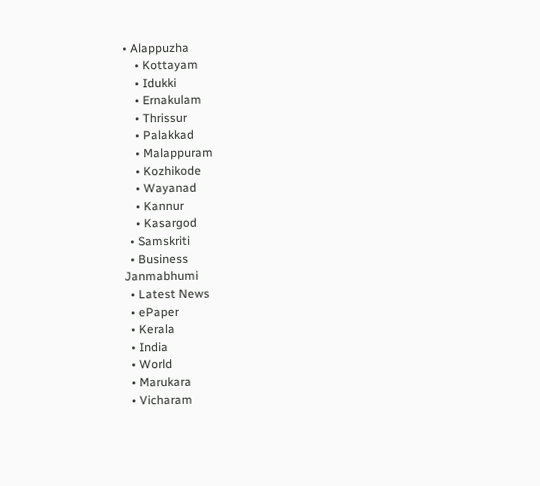• Alappuzha
    • Kottayam
    • Idukki
    • Ernakulam
    • Thrissur
    • Palakkad
    • Malappuram
    • Kozhikode
    • Wayanad
    • Kannur
    • Kasargod
  • Samskriti
  • Business
Janmabhumi
  • Latest News
  • ePaper
  • Kerala
  • India
  • World
  • Marukara
  • Vicharam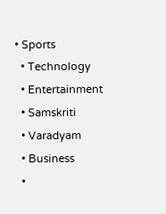• Sports
  • Technology
  • Entertainment
  • Samskriti
  • Varadyam
  • Business
  •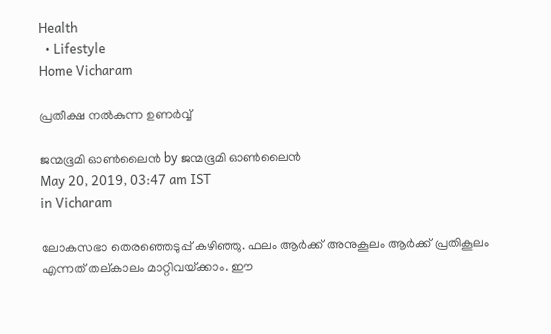Health
  • Lifestyle
Home Vicharam

പ്രതീക്ഷ നല്‍കുന്ന ഉണര്‍വ്വ്

ജന്മഭൂമി ഓണ്‍ലൈന്‍ by ജന്മഭൂമി ഓണ്‍ലൈന്‍
May 20, 2019, 03:47 am IST
in Vicharam

ലോകസഭാ തെരഞ്ഞെടുപ്പ് കഴിഞ്ഞു. ഫലം ആര്‍ക്ക് അനുകൂലം ആര്‍ക്ക് പ്രതികൂലം എന്നത് തല്കാലം മാറ്റിവയ്‌ക്കാം. ഈ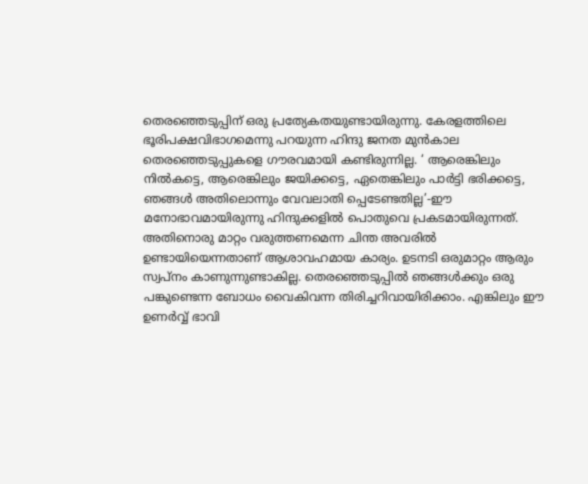തെരഞ്ഞെടുപ്പിന് ഒരു പ്രത്യേകതയുണ്ടായിരുന്നു. കേരളത്തിലെ ഭൂരിപക്ഷവിഭാഗമെന്നു പറയുന്ന ഹിന്ദു ജനത മുന്‍കാല തെരഞ്ഞെടുപ്പുകളെ ഗൗരവമായി കണ്ടിരുന്നില്ല. ‘ ആരെങ്കിലും നില്‍കട്ടെ, ആരെങ്കിലും ജയിക്കട്ടെ, ഏതെങ്കിലും പാര്‍ട്ടി ഭരിക്കട്ടെ, ഞങ്ങള്‍ അതിലൊന്നും വേവലാതി പ്പെടേണ്ടതില്ല’-ഈ മനോഭാവമായിരുന്നു ഹിന്ദുക്കളില്‍ പൊതുവെ പ്രകടമായിരുന്നത്. അതിനൊരു മാറ്റം വരുത്തണമെന്ന ചിന്ത അവരില്‍ ഉണ്ടായിയെന്നതാണ് ആശാവഹമായ കാര്യം. ഉടനടി ഒരുമാറ്റം ആരും സ്വപ്‌നം കാണുന്നുണ്ടാകില്ല. തെരഞ്ഞെടുപ്പില്‍ ഞങ്ങള്‍ക്കും ഒരു പങ്കുണ്ടെന്ന ബോധം വൈകിവന്ന തിരിച്ചറിവായിരിക്കാം. എങ്കിലും ഈ ഉണര്‍വ്വ് ഭാവി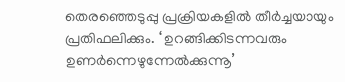തെരഞ്ഞെടുപ്പു പ്രക്രിയകളില്‍ തീര്‍ച്ചയായും പ്രതിഫലിക്കും. ‘ ഉറങ്ങിക്കിടന്നവരും ഉണര്‍ന്നെഴുന്നേല്‍ക്കുന്നൂ’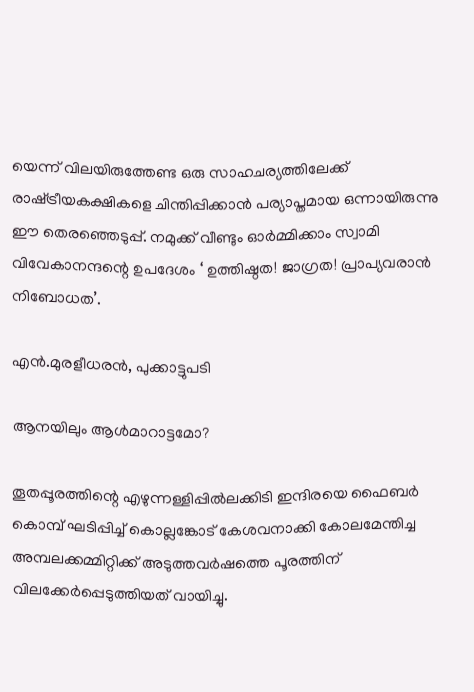യെന്ന് വിലയിരുത്തേണ്ട ഒരു സാഹചര്യത്തിലേക്ക് രാഷ്‌ട്രീയകക്ഷികളെ ചിന്തിപ്പിക്കാന്‍ പര്യാപ്തമായ ഒന്നായിരുന്നു ഈ തെരഞ്ഞെടുപ്പ്. നമുക്ക് വീണ്ടും ഓര്‍മ്മിക്കാം സ്വാമി വിവേകാനന്ദന്റെ ഉപദേശം ‘ ഉത്തിഷ്ഠത! ജാഗ്രത! പ്രാപ്യവരാന്‍ നിബോധത’.

എന്‍.മുരളീധരന്‍, പുക്കാട്ടുപടി

ആനയിലും ആള്‍മാറാട്ടമോ?

തൂതപ്പൂരത്തിന്റെ എഴുന്നള്ളിപ്പില്‍ലക്കിടി ഇന്ദിരയെ ഫൈബര്‍ കൊമ്പ് ഘടിപ്പിച്ച് കൊല്ലങ്കോട് കേശവനാക്കി കോലമേന്തിച്ച അമ്പലക്കമ്മിറ്റിക്ക് അടുത്തവര്‍ഷത്തെ പൂരത്തിന് വിലക്കേര്‍പ്പെടുത്തിയത് വായിച്ചു.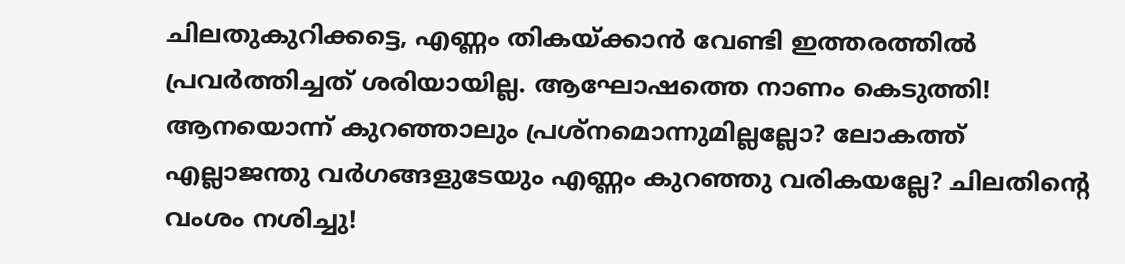ചിലതുകുറിക്കട്ടെ, എണ്ണം തികയ്‌ക്കാന്‍ വേണ്ടി ഇത്തരത്തില്‍ പ്രവര്‍ത്തിച്ചത് ശരിയായില്ല. ആഘോഷത്തെ നാണം കെടുത്തി! ആനയൊന്ന് കുറഞ്ഞാലും പ്രശ്‌നമൊന്നുമില്ലല്ലോ? ലോകത്ത് എല്ലാജന്തു വര്‍ഗങ്ങളുടേയും എണ്ണം കുറഞ്ഞു വരികയല്ലേ? ചിലതിന്റെ വംശം നശിച്ചു!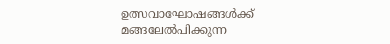ഉത്സവാഘോഷങ്ങള്‍ക്ക് മങ്ങലേല്‍പിക്കുന്ന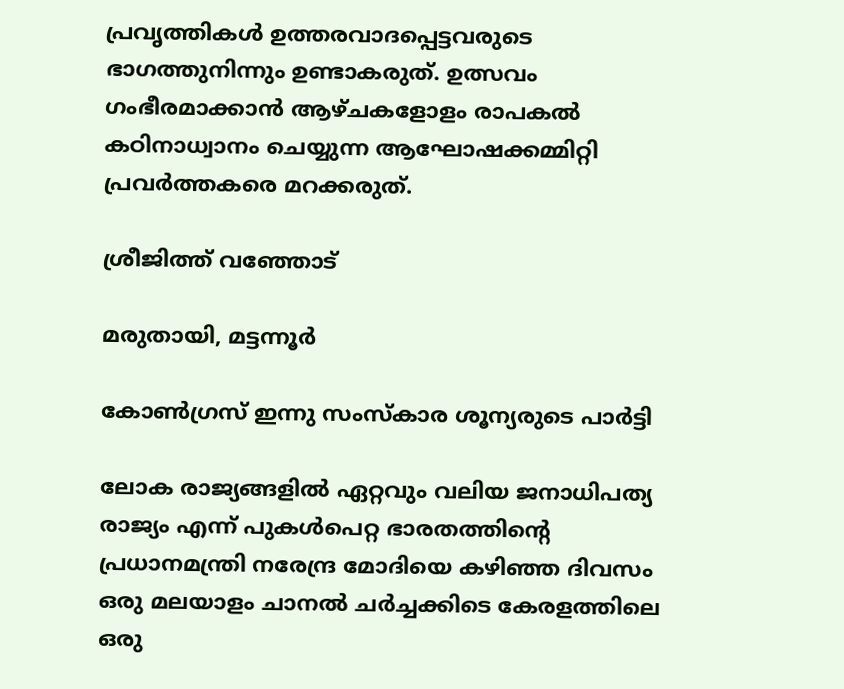പ്രവൃത്തികള്‍ ഉത്തരവാദപ്പെട്ടവരുടെ ഭാഗത്തുനിന്നും ഉണ്ടാകരുത്. ഉത്സവം ഗംഭീരമാക്കാന്‍ ആഴ്ചകളോളം രാപകല്‍ കഠിനാധ്വാനം ചെയ്യുന്ന ആഘോഷക്കമ്മിറ്റി പ്രവര്‍ത്തകരെ മറക്കരുത്.

ശ്രീജിത്ത് വഞ്ഞോട്

മരുതായി, മട്ടന്നൂര്‍

കോണ്‍ഗ്രസ് ഇന്നു സംസ്‌കാര ശൂന്യരുടെ പാര്‍ട്ടി

ലോക രാജ്യങ്ങളില്‍ ഏറ്റവും വലിയ ജനാധിപത്യ രാജ്യം എന്ന് പുകള്‍പെറ്റ ഭാരതത്തിന്റെ പ്രധാനമന്ത്രി നരേന്ദ്ര മോദിയെ കഴിഞ്ഞ ദിവസം ഒരു മലയാളം ചാനല്‍ ചര്‍ച്ചക്കിടെ കേരളത്തിലെ ഒരു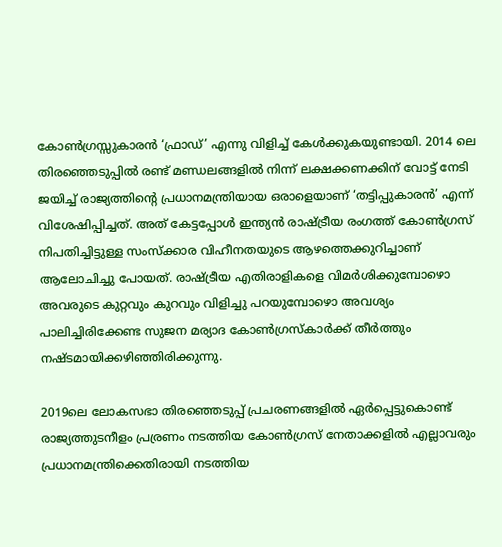കോണ്‍ഗ്രസ്സുകാരന്‍ ‘ഫ്രാഡ്’ എന്നു വിളിച്ച് കേള്‍ക്കുകയുണ്ടായി. 2014 ലെ തിരഞ്ഞെടുപ്പില്‍ രണ്ട് മണ്ഡലങ്ങളില്‍ നിന്ന് ലക്ഷക്കണക്കിന് വോട്ട് നേടി ജയിച്ച് രാജ്യത്തിന്റെ പ്രധാനമന്ത്രിയായ ഒരാളെയാണ് ‘തട്ടിപ്പുകാരന്‍’ എന്ന് വിശേഷിപ്പിച്ചത്. അത് കേട്ടപ്പോള്‍ ഇന്ത്യന്‍ രാഷ്‌ട്രീയ രംഗത്ത് കോണ്‍ഗ്രസ് നിപതിച്ചിട്ടുള്ള സംസ്‌ക്കാര വിഹീനതയുടെ ആഴത്തെക്കുറിച്ചാണ് ആലോചിച്ചു പോയത്. രാഷ്‌ട്രീയ എതിരാളികളെ വിമര്‍ശിക്കുമ്പോഴൊ അവരുടെ കുറ്റവും കുറവും വിളിച്ചു പറയുമ്പോഴൊ അവശ്യം പാലിച്ചിരിക്കേണ്ട സുജന മര്യാദ കോണ്‍ഗ്രസ്‌കാര്‍ക്ക് തീര്‍ത്തും നഷ്ടമായിക്കഴിഞ്ഞിരിക്കുന്നു.

2019ലെ ലോകസഭാ തിരഞ്ഞെടുപ്പ് പ്രചരണങ്ങളില്‍ ഏര്‍പ്പെട്ടുകൊണ്ട് രാജ്യത്തുടനീളം പ്രര്രണം നടത്തിയ കോണ്‍ഗ്രസ് നേതാക്കളില്‍ എല്ലാവരും പ്രധാനമന്ത്രിക്കെതിരായി നടത്തിയ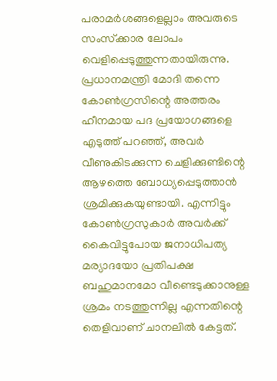പരാമര്‍ശങ്ങളെല്ലാം അവരുടെ സംസ്‌ക്കാര ലോപം വെളിപ്പെടുത്തുന്നതായിരുന്നു. പ്രധാനമന്ത്രി മോദി തന്നെ കോണ്‍ഗ്രസിന്റെ അത്തരം ഹീനമായ പദ പ്രയോഗങ്ങളെ എടുത്ത് പറഞ്ഞ്, അവര്‍ വീണുകിടക്കുന്ന ചെളിക്കുണ്ടിന്റെ ആഴത്തെ ബോധ്യപ്പെടുത്താന്‍ ശ്രമിക്കുകയുണ്ടായി. എന്നിട്ടും കോണ്‍ഗ്രസുകാര്‍ അവര്‍ക്ക് കൈവിട്ടുപോയ ജനാധിപത്യ മര്യാദയോ പ്രതിപക്ഷ ബഹുമാനമോ വീണ്ടെടുക്കാനുള്ള ശ്രമം നടത്തുന്നില്ല എന്നതിന്റെ തെളിവാണ് ചാനലില്‍ കേട്ടത്.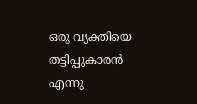ഒരു വ്യക്തിയെ തട്ടിപ്പുകാരന്‍ എന്നു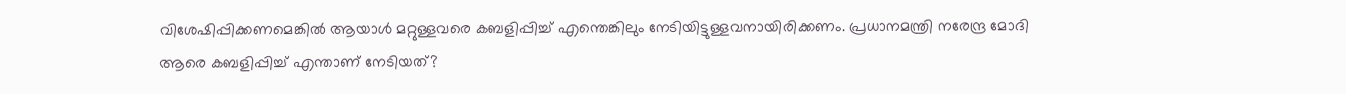വിശേഷിപ്പിക്കണമെങ്കില്‍ ആയാള്‍ മറ്റുള്ളവരെ കബളിപ്പിച്ച് എന്തെങ്കിലും നേടിയിട്ടുള്ളവനായിരിക്കണം. പ്രധാനമന്ത്രി നരേന്ദ്ര മോദി ആരെ കബളിപ്പിച്ച് എന്താണ് നേടിയത്?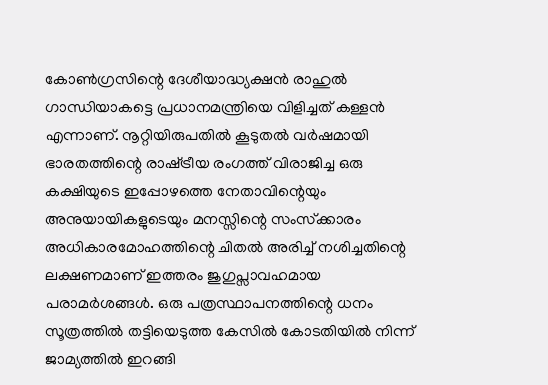കോണ്‍ഗ്രസിന്റെ ദേശീയാദ്ധ്യക്ഷന്‍ രാഹുല്‍ ഗാന്ധിയാകട്ടെ പ്രധാനമന്ത്രിയെ വിളിച്ചത് കള്ളന്‍ എന്നാണ്. നൂറ്റിയിരുപതില്‍ കൂടുതല്‍ വര്‍ഷമായി ഭാരതത്തിന്റെ രാഷ്‌ട്രീയ രംഗത്ത് വിരാജിച്ച ഒരു കക്ഷിയുടെ ഇപ്പോഴത്തെ നേതാവിന്റെയും അനുയായികളുടെയും മനസ്സിന്റെ സംസ്‌ക്കാരം അധികാരമോഹത്തിന്റെ ചിതല്‍ അരിച്ച് നശിച്ചതിന്റെ ലക്ഷണമാണ് ഇത്തരം ജുഗുപ്സാവഹമായ പരാമര്‍ശങ്ങള്‍. ഒരു പത്രസ്ഥാപനത്തിന്റെ ധനം സൂത്രത്തില്‍ തട്ടിയെടുത്ത കേസില്‍ കോടതിയില്‍ നിന്ന് ജാമ്യത്തില്‍ ഇറങ്ങി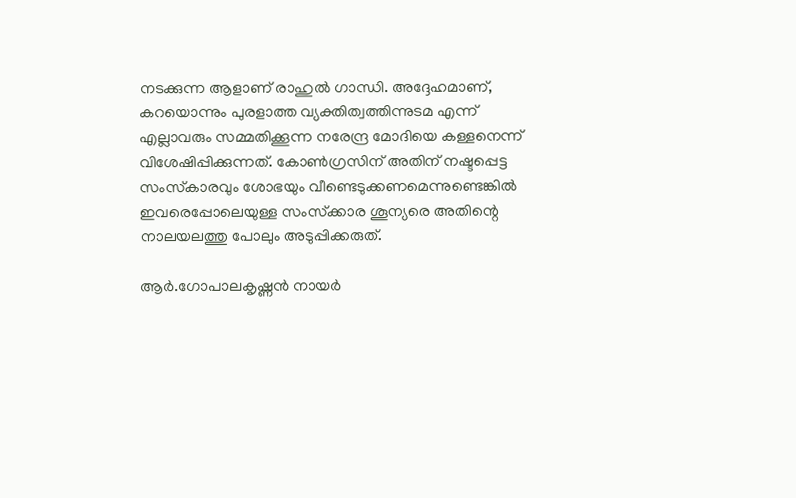നടക്കുന്ന ആളാണ് രാഹുല്‍ ഗാന്ധി. അദ്ദേഹമാണ്, കറയൊന്നും പുരളാത്ത വ്യക്തിത്വത്തിന്നുടമ എന്ന് എല്ലാവരും സമ്മതിക്കൂന്ന നരേന്ദ്ര മോദിയെ കള്ളനെന്ന് വിശേഷിപ്പിക്കുന്നത്. കോണ്‍ഗ്രസിന് അതിന് നഷ്ടപ്പെട്ട സംസ്‌കാരവും ശോഭയും വീണ്ടെടുക്കണമെന്നുണ്ടെങ്കില്‍ ഇവരെപ്പോലെയുള്ള സംസ്‌ക്കാര ശൂന്യരെ അതിന്റെ നാലയലത്തു പോലും അടുപ്പിക്കരുത്.

ആര്‍.ഗോപാലകൃഷ്ണന്‍ നായര്‍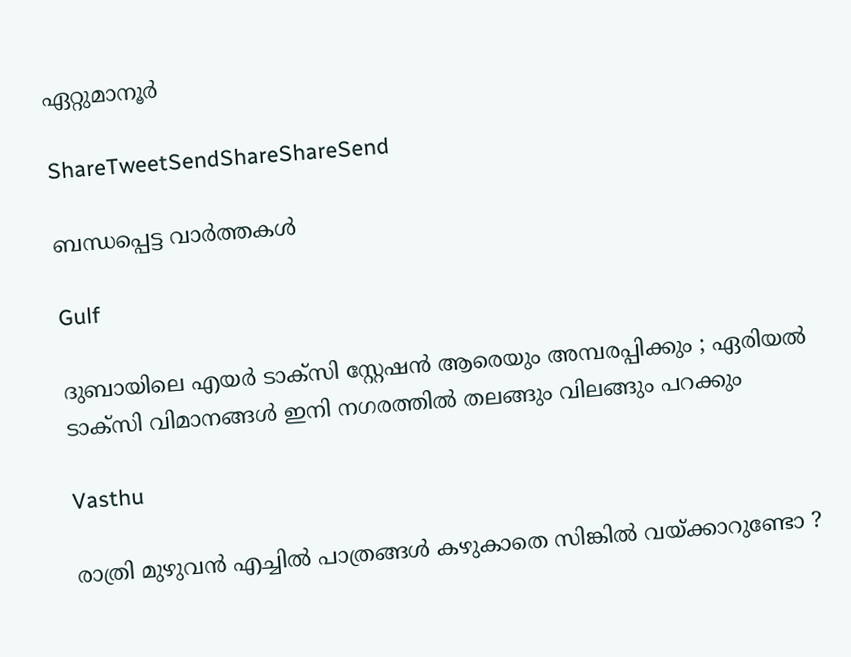ഏറ്റുമാനൂര്‍

ShareTweetSendShareShareSend

ബന്ധപ്പെട്ട വാര്‍ത്തകള്‍

Gulf

ദുബായിലെ എയർ ടാക്സി സ്റ്റേഷൻ ആരെയും അമ്പരപ്പിക്കും ; ഏരിയൽ ടാക്സി വിമാനങ്ങൾ ഇനി നഗരത്തിൽ തലങ്ങും വിലങ്ങും പറക്കും

Vasthu

രാത്രി മുഴുവൻ എച്ചിൽ പാത്രങ്ങൾ കഴുകാതെ സിങ്കിൽ വയ്‌ക്കാറുണ്ടോ ?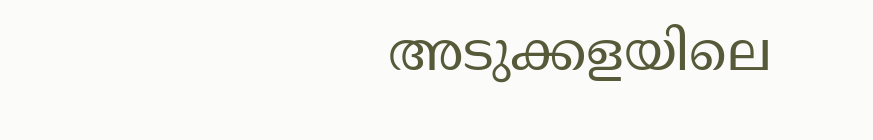അടുക്കളയിലെ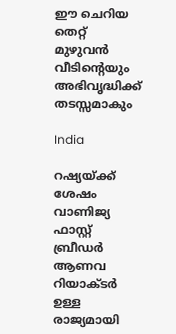ഈ ചെറിയ തെറ്റ് മുഴുവൻ വീടിന്റെയും അഭിവൃദ്ധിക്ക് തടസ്സമാകും

India

റഷ്യയ്‌ക്ക് ശേഷം വാണിജ്യ ഫാസ്റ്റ് ബ്രീഡര്‍ ആണവ റിയാക്ടര്‍ ഉള്ള രാജ്യമായി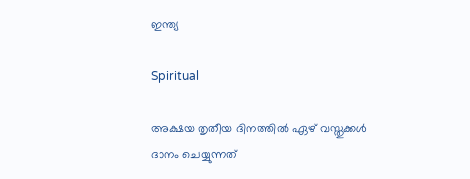ഇന്ത്യ

Spiritual

അക്ഷയ തൃതീയ ദിനത്തിൽ ഏഴ് വസ്തുക്കൾ ദാനം ചെയ്യുന്നത്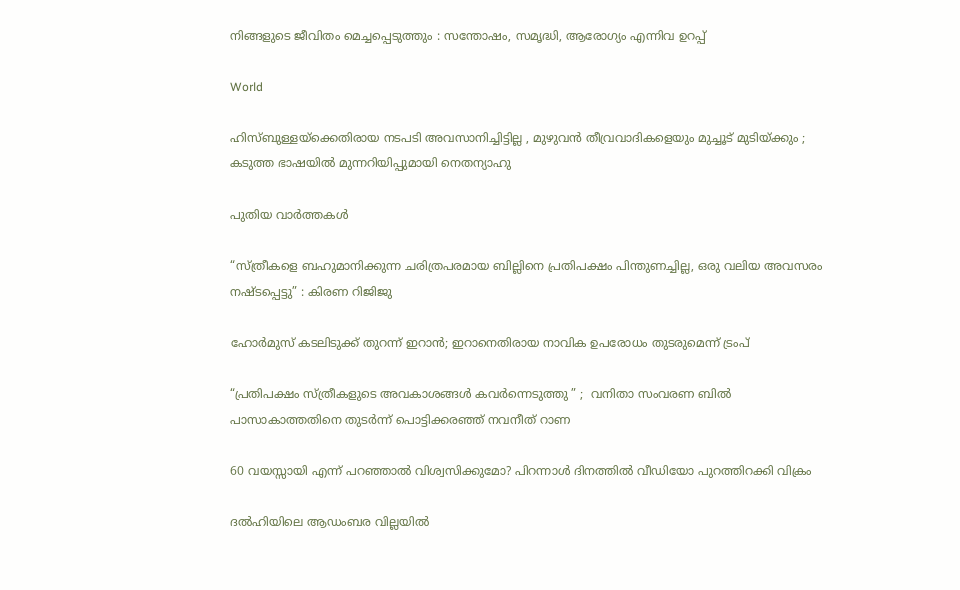നിങ്ങളുടെ ജീവിതം മെച്ചപ്പെടുത്തും : സന്തോഷം, സമൃദ്ധി, ആരോഗ്യം എന്നിവ ഉറപ്പ്

World

ഹിസ്ബുള്ളയ്‌ക്കെതിരായ നടപടി അവസാനിച്ചിട്ടില്ല , മുഴുവൻ തീവ്രവാദികളെയും മുച്ചൂട് മുടിയ്‌ക്കും ; കടുത്ത ഭാഷയിൽ മുന്നറിയിപ്പുമായി നെതന്യാഹു

പുതിയ വാര്‍ത്തകള്‍

“സ്ത്രീകളെ ബഹുമാനിക്കുന്ന ചരിത്രപരമായ ബില്ലിനെ പ്രതിപക്ഷം പിന്തുണച്ചില്ല, ഒരു വലിയ അവസരം നഷ്ടപ്പെട്ടു” : കിരണ റിജിജു

ഹോര്‍മുസ് കടലിടുക്ക് തുറന്ന് ഇറാന്‍; ഇറാനെതിരായ നാവിക ഉപരോധം തുടരുമെന്ന് ട്രംപ്

“പ്രതിപക്ഷം സ്ത്രീകളുടെ അവകാശങ്ങൾ കവർന്നെടുത്തു ” ;  വനിതാ സംവരണ ബിൽ പാസാകാത്തതിനെ തുടർന്ന് പൊട്ടിക്കരഞ്ഞ് നവനീത് റാണ

60 വയസ്സായി എന്ന് പറഞ്ഞാൽ വിശ്വസിക്കുമോ? പിറന്നാൾ ദിനത്തിൽ വീഡിയോ പുറത്തിറക്കി വിക്രം

ദൽഹിയിലെ ആഡംബര വില്ലയിൽ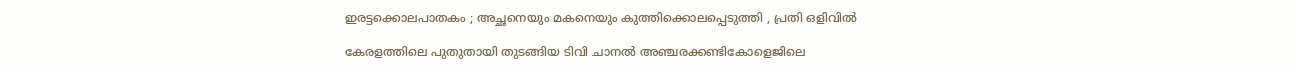ഇരട്ടക്കൊലപാതകം ; അച്ഛനെയും മകനെയും കുത്തിക്കൊലപ്പെടുത്തി , പ്രതി ഒളിവിൽ

കേരളത്തിലെ പുതുതായി തുടങ്ങിയ ടിവി ചാനല്‍ അഞ്ചരക്കണ്ടികോളെജിലെ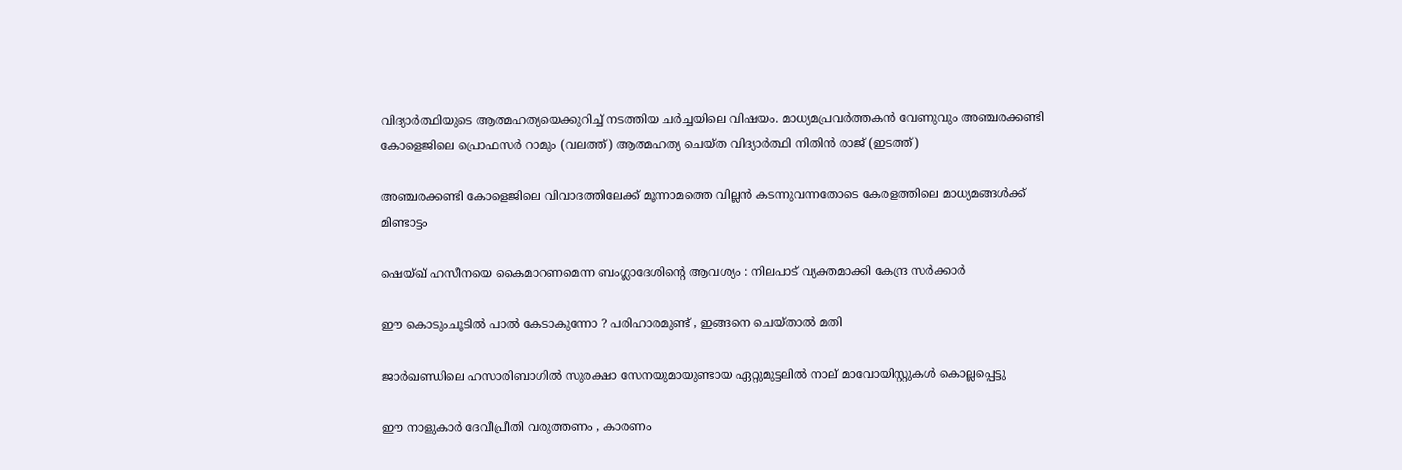വിദ്യാര്‍ത്ഥിയുടെ ആത്മഹത്യയെക്കുറിച്ച് നടത്തിയ ചര്‍ച്ചയിലെ വിഷയം. മാധ്യമപ്രവര്‍ത്തകന്‍ വേണുവും അഞ്ചരക്കണ്ടി കോളെജിലെ പ്രൊഫസര്‍ റാമും (വലത്ത്) ആത്മഹത്യ ചെയ്ത വിദ്യാര്‍ത്ഥി നിതിന്‍ രാജ് (ഇടത്ത്)

അഞ്ചരക്കണ്ടി കോളെജിലെ വിവാദത്തിലേക്ക് മൂന്നാമത്തെ വില്ലന്‍ കടന്നുവന്നതോടെ കേരളത്തിലെ മാധ്യമങ്ങള്‍ക്ക് മിണ്ടാട്ടം

ഷെയ്ഖ് ഹസീനയെ കൈമാറണമെന്ന ബംഗ്ലാദേശിന്റെ ആവശ്യം : നിലപാട് വ്യക്തമാക്കി കേന്ദ്ര സർക്കാർ

ഈ കൊടുംചൂടിൽ പാൽ കേടാകുന്നോ ? പരിഹാരമുണ്ട് , ഇങ്ങനെ ചെയ്താൽ മതി

ജാർഖണ്ഡിലെ ഹസാരിബാഗിൽ സുരക്ഷാ സേനയുമായുണ്ടായ ഏറ്റുമുട്ടലിൽ നാല് മാവോയിസ്റ്റുകൾ കൊല്ലപ്പെട്ടു

ഈ നാളുകാർ ദേവീപ്രീതി വരുത്തണം , കാരണം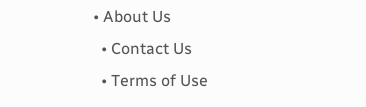• About Us
  • Contact Us
  • Terms of Use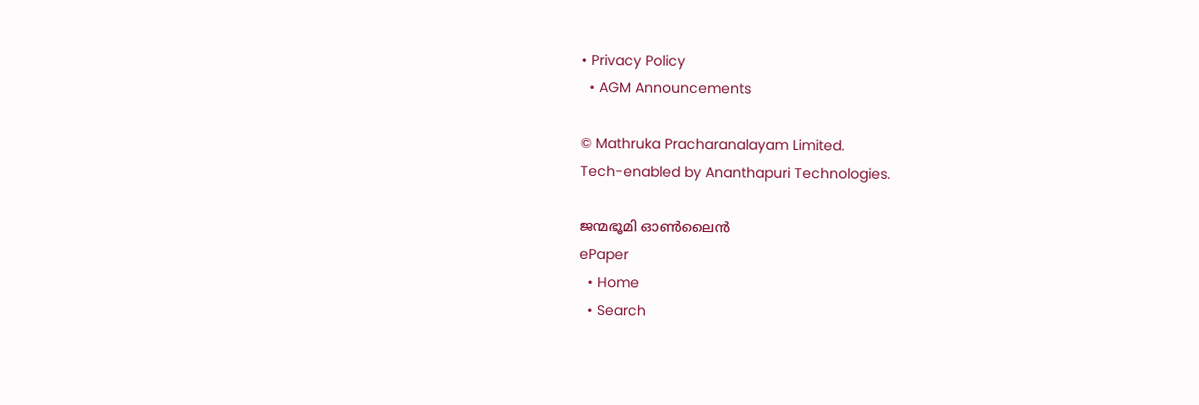• Privacy Policy
  • AGM Announcements

© Mathruka Pracharanalayam Limited.
Tech-enabled by Ananthapuri Technologies.

ജന്മഭൂമി ഓണ്‍ലൈന്‍
ePaper
  • Home
  • Search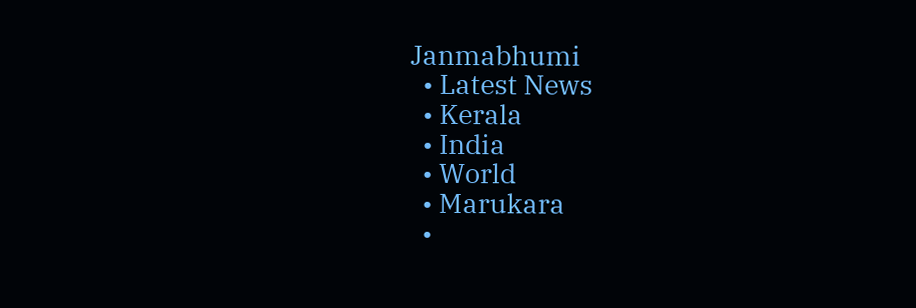Janmabhumi
  • Latest News
  • Kerala
  • India
  • World
  • Marukara
  •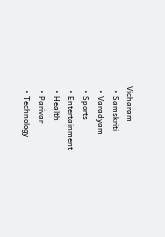Vicharam
  • Samskriti
  • Varadyam
  • Sports
  • Entertainment
  • Health
  • Parivar
  • Technology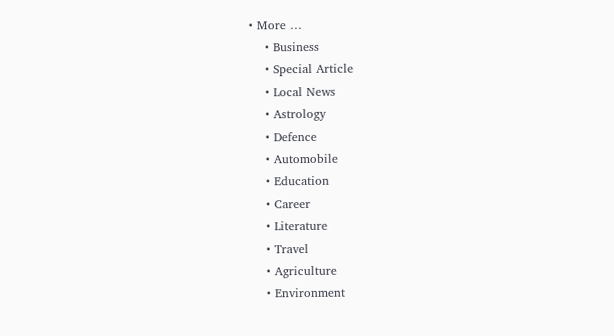• More …
    • Business
    • Special Article
    • Local News
    • Astrology
    • Defence
    • Automobile
    • Education
    • Career
    • Literature
    • Travel
    • Agriculture
    • Environment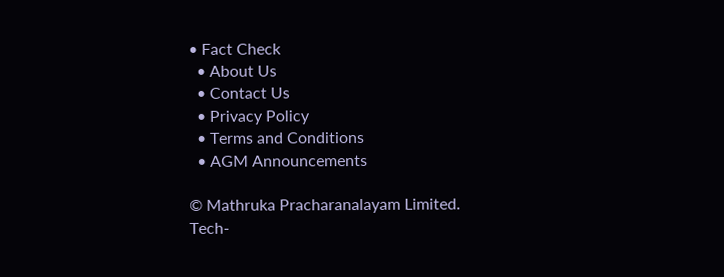• Fact Check
  • About Us
  • Contact Us
  • Privacy Policy
  • Terms and Conditions
  • AGM Announcements

© Mathruka Pracharanalayam Limited.
Tech-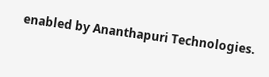enabled by Ananthapuri Technologies.